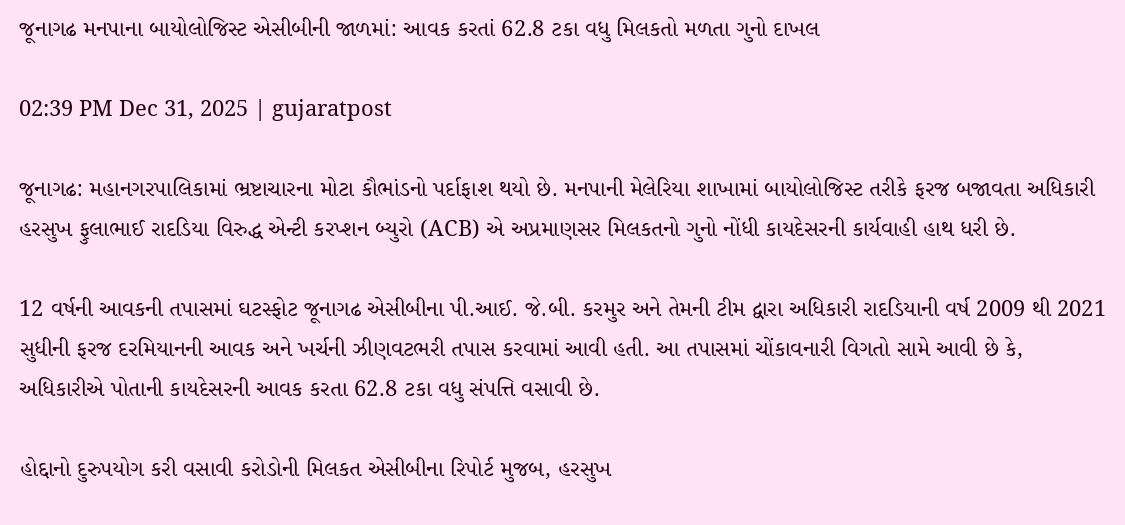જૂનાગઢ મનપાના બાયોલોજિસ્ટ એસીબીની જાળમાં: આવક કરતાં 62.8 ટકા વધુ મિલકતો મળતા ગુનો દાખલ

02:39 PM Dec 31, 2025 | gujaratpost

જૂનાગઢ: મહાનગરપાલિકામાં ભ્રષ્ટાચારના મોટા કૌભાંડનો પર્દાફાશ થયો છે. મનપાની મેલેરિયા શાખામાં બાયોલોજિસ્ટ તરીકે ફરજ બજાવતા અધિકારી હરસુખ ફુલાભાઈ રાદડિયા વિરુદ્ધ એન્ટી કરપ્શન બ્યુરો (ACB) એ અપ્રમાણસર મિલકતનો ગુનો નોંધી કાયદેસરની કાર્યવાહી હાથ ધરી છે.

12 વર્ષની આવકની તપાસમાં ઘટસ્ફોટ જૂનાગઢ એસીબીના પી.આઈ. જે.બી. કરમુર અને તેમની ટીમ દ્વારા અધિકારી રાદડિયાની વર્ષ 2009 થી 2021 સુધીની ફરજ દરમિયાનની આવક અને ખર્ચની ઝીણવટભરી તપાસ કરવામાં આવી હતી. આ તપાસમાં ચોંકાવનારી વિગતો સામે આવી છે કે, અધિકારીએ પોતાની કાયદેસરની આવક કરતા 62.8 ટકા વધુ સંપત્તિ વસાવી છે.

હોદ્દાનો દુરુપયોગ કરી વસાવી કરોડોની મિલકત એસીબીના રિપોર્ટ મુજબ, હરસુખ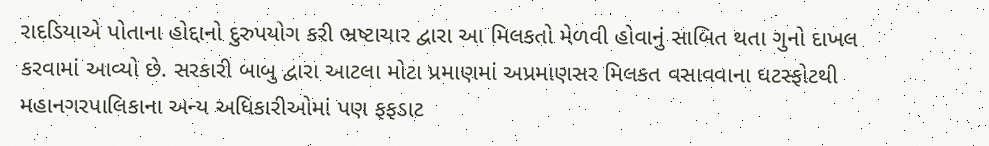રાદડિયાએ પોતાના હોદ્દાનો દુરુપયોગ કરી ભ્રષ્ટાચાર દ્વારા આ મિલકતો મેળવી હોવાનું સાબિત થતા ગુનો દાખલ કરવામાં આવ્યો છે. સરકારી બાબુ દ્વારા આટલા મોટા પ્રમાણમાં અપ્રમાણસર મિલકત વસાવવાના ઘટસ્ફોટથી મહાનગરપાલિકાના અન્ય અધિકારીઓમાં પણ ફફડાટ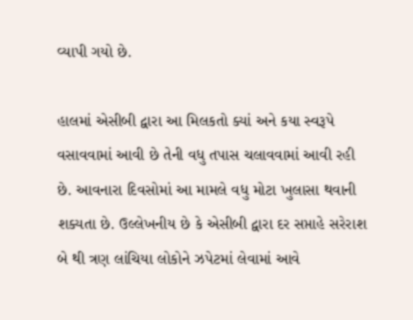વ્યાપી ગયો છે.

હાલમાં એસીબી દ્વારા આ મિલકતો ક્યાં અને કયા સ્વરૂપે વસાવવામાં આવી છે તેની વધુ તપાસ ચલાવવામાં આવી રહી છે. આવનારા દિવસોમાં આ મામલે વધુ મોટા ખુલાસા થવાની શક્યતા છે. ઉલ્લેખનીય છે કે એસીબી દ્વારા દર સપ્તાહે સરેરાશ બે થી ત્રણ લાંચિયા લોકોને ઝપેટમાં લેવામાં આવે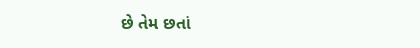છે તેમ છતાં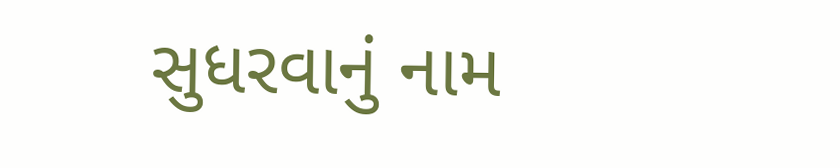સુધરવાનું નામ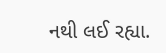નથી લઈ રહ્યા.